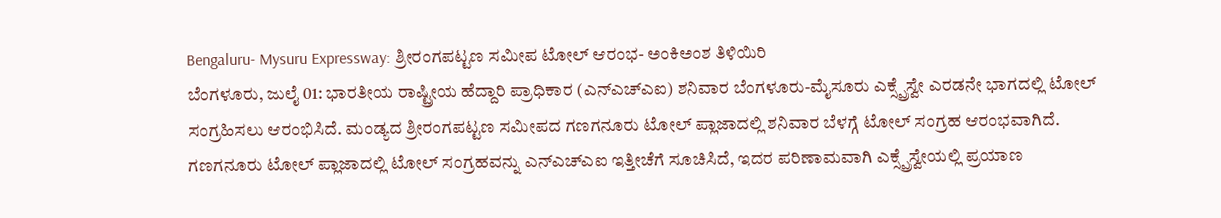Bengaluru- Mysuru Expressway: ಶ್ರೀರಂಗಪಟ್ಟಣ ಸಮೀಪ ಟೋಲ್ ಆರಂಭ- ಅಂಕಿಅಂಶ ತಿಳಿಯಿರಿ
ಬೆಂಗಳೂರು, ಜುಲೈ 01: ಭಾರತೀಯ ರಾಷ್ಟ್ರೀಯ ಹೆದ್ದಾರಿ ಪ್ರಾಧಿಕಾರ (ಎನ್ಎಚ್ಎಐ) ಶನಿವಾರ ಬೆಂಗಳೂರು-ಮೈಸೂರು ಎಕ್ಸ್ಪ್ರೆಸ್ವೇ ಎರಡನೇ ಭಾಗದಲ್ಲಿ ಟೋಲ್ ಸಂಗ್ರಹಿಸಲು ಆರಂಭಿಸಿದೆ. ಮಂಡ್ಯದ ಶ್ರೀರಂಗಪಟ್ಟಣ ಸಮೀಪದ ಗಣಗನೂರು ಟೋಲ್ ಪ್ಲಾಜಾದಲ್ಲಿ ಶನಿವಾರ ಬೆಳಗ್ಗೆ ಟೋಲ್ ಸಂಗ್ರಹ ಆರಂಭವಾಗಿದೆ.
ಗಣಗನೂರು ಟೋಲ್ ಪ್ಲಾಜಾದಲ್ಲಿ ಟೋಲ್ ಸಂಗ್ರಹವನ್ನು ಎನ್ಎಚ್ಎಐ ಇತ್ತೀಚೆಗೆ ಸೂಚಿಸಿದೆ, ಇದರ ಪರಿಣಾಮವಾಗಿ ಎಕ್ಸ್ಪ್ರೆಸ್ವೇಯಲ್ಲಿ ಪ್ರಯಾಣ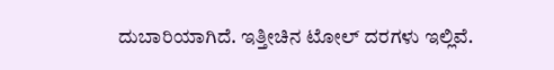ದುಬಾರಿಯಾಗಿದೆ. ಇತ್ತೀಚಿನ ಟೋಲ್ ದರಗಳು ಇಲ್ಲಿವೆ.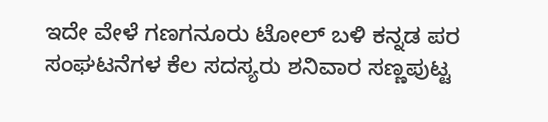ಇದೇ ವೇಳೆ ಗಣಗನೂರು ಟೋಲ್ ಬಳಿ ಕನ್ನಡ ಪರ ಸಂಘಟನೆಗಳ ಕೆಲ ಸದಸ್ಯರು ಶನಿವಾರ ಸಣ್ಣಪುಟ್ಟ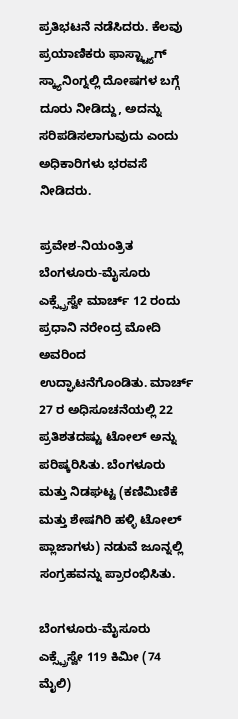ಪ್ರತಿಭಟನೆ ನಡೆಸಿದರು. ಕೆಲವು ಪ್ರಯಾಣಿಕರು ಫಾಸ್ಟ್ಟ್ಯಾಗ್ ಸ್ಕ್ಯಾನಿಂಗ್ನಲ್ಲಿ ದೋಷಗಳ ಬಗ್ಗೆ ದೂರು ನೀಡಿದ್ದು, ಅದನ್ನು ಸರಿಪಡಿಸಲಾಗುವುದು ಎಂದು ಅಧಿಕಾರಿಗಳು ಭರವಸೆ ನೀಡಿದರು.

ಪ್ರವೇಶ-ನಿಯಂತ್ರಿತ ಬೆಂಗಳೂರು-ಮೈಸೂರು ಎಕ್ಸ್ಪ್ರೆಸ್ವೇ ಮಾರ್ಚ್ 12 ರಂದು ಪ್ರಧಾನಿ ನರೇಂದ್ರ ಮೋದಿ ಅವರಿಂದ ಉದ್ಘಾಟನೆಗೊಂಡಿತು. ಮಾರ್ಚ್ 27 ರ ಅಧಿಸೂಚನೆಯಲ್ಲಿ 22 ಪ್ರತಿಶತದಷ್ಟು ಟೋಲ್ ಅನ್ನು ಪರಿಷ್ಕರಿಸಿತು. ಬೆಂಗಳೂರು ಮತ್ತು ನಿಡಘಟ್ಟ (ಕಣಿಮಿಣಿಕೆ ಮತ್ತು ಶೇಷಗಿರಿ ಹಳ್ಳಿ ಟೋಲ್ ಪ್ಲಾಜಾಗಳು) ನಡುವೆ ಜೂನ್ನಲ್ಲಿ ಸಂಗ್ರಹವನ್ನು ಪ್ರಾರಂಭಿಸಿತು.

ಬೆಂಗಳೂರು-ಮೈಸೂರು ಎಕ್ಸ್ಪ್ರೆಸ್ವೇ 119 ಕಿಮೀ (74 ಮೈಲಿ)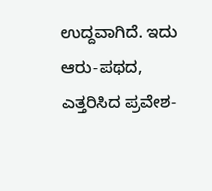ಉದ್ದವಾಗಿದೆ. ಇದು ಆರು-ಪಥದ, ಎತ್ತರಿಸಿದ ಪ್ರವೇಶ-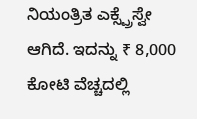ನಿಯಂತ್ರಿತ ಎಕ್ಸ್ಪ್ರೆಸ್ವೇ ಆಗಿದೆ. ಇದನ್ನು ₹ 8,000 ಕೋಟಿ ವೆಚ್ಚದಲ್ಲಿ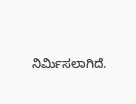ನಿರ್ಮಿಸಲಾಗಿದೆ.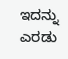ಇದನ್ನು ಎರಡು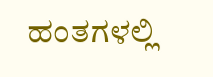ಹಂತಗಳಲ್ಲಿ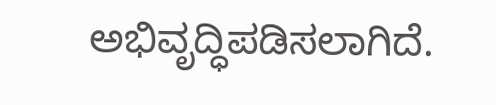ಅಭಿವೃದ್ಧಿಪಡಿಸಲಾಗಿದೆ.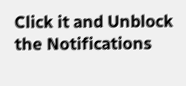Click it and Unblock the Notifications